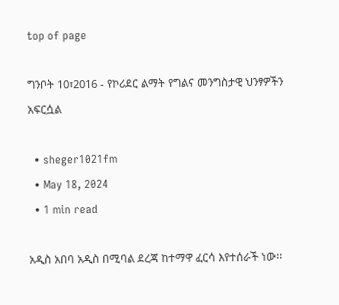top of page

ግንቦት 10፣2016 - የኮሪደር ልማት የግልና መንግስታዊ ህንፃዎችን አፍርሷል

  • sheger1021fm
  • May 18, 2024
  • 1 min read

አዲስ አበባ አዲስ በሚባል ደረጃ ከተማዋ ፈርሳ እየተሰራች ነው፡፡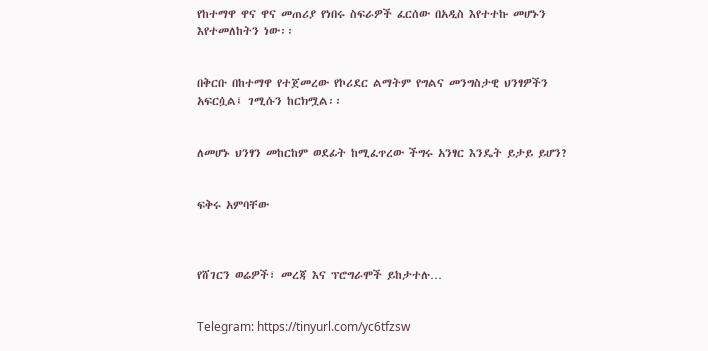የከተማዋ ዋና ዋና መጠሪያ የነበሩ ስፍራዎች ፈርሰው በአዲስ እየተተኩ መሆኑን እየተመለከትን ነው፡፡


በቅርቡ በከተማዋ የተጀመረው የኮሪደር ልማትም የግልና መንግስታዊ ህንፃዎችን አፍርሷል፤ ገሚሱን ከርክሟል፡፡


ለመሆኑ ህንፃን መከርከም ወደፊት ከሚፈጥረው ችግሩ አንፃር እንዴት ይታይ ይሆን?


ፍቅሩ አምባቸው



የሸገርን ወሬዎች፣ መረጃ እና ፕሮግራሞች ይከታተሉ…


Telegram: https://tinyurl.com/yc6tfzsw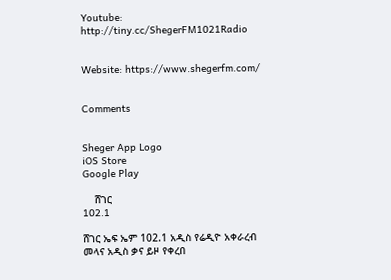Youtube: http://tiny.cc/ShegerFM1021Radio


Website: https://www.shegerfm.com/


Comments


Sheger App Logo
iOS Store
Google Play

    ሸገር
102.1

ሸገር ኤፍ ኤም 102.1 አዲስ የሬዲዮ አቀራረብ መላና አዲስ ቃና ይዞ የቀረበ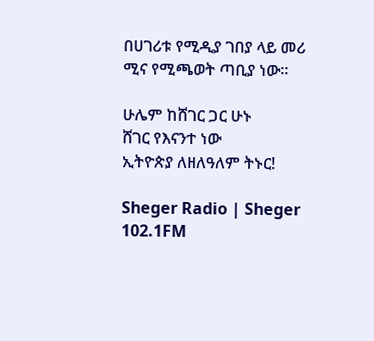በሀገሪቱ የሚዲያ ገበያ ላይ መሪ ሚና የሚጫወት ጣቢያ ነው፡፡

ሁሌም ከሸገር ጋር ሁኑ
ሸገር የእናንተ ነው
ኢትዮጵያ ለዘለዓለም ትኑር!

Sheger Radio | Sheger 102.1FM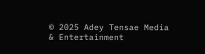© 2025 Adey Tensae Media & Entertainment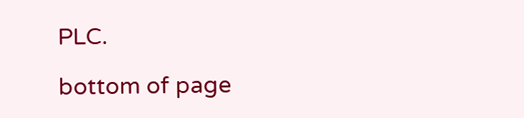PLC.

bottom of page